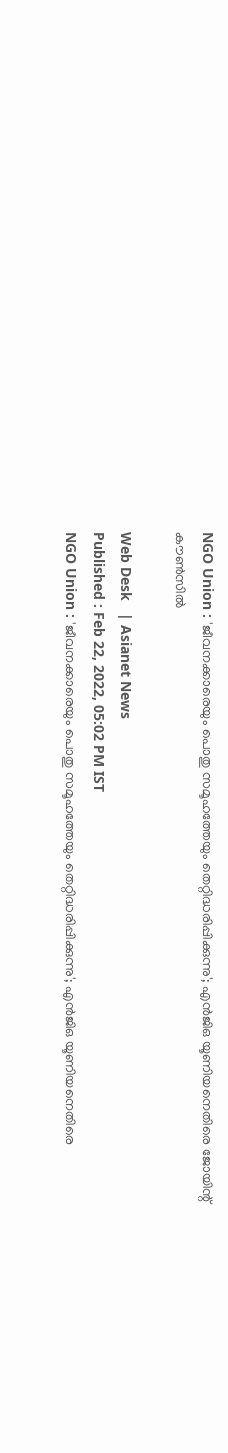NGO Union : 'ജീവനക്കാരെയും പൊതു സമൂഹത്തേയും തെറ്റിദ്ധരിപ്പിക്കുന്നു'; എൻജിഒ യൂണിയനെതിരെ ജോയിന്റ് കൗൺസിൽ

Web Desk   | Asianet News
Published : Feb 22, 2022, 05:02 PM IST
NGO Union : 'ജീവനക്കാരെയും പൊതു സമൂഹത്തേയും തെറ്റിദ്ധരിപ്പിക്കുന്നു'; എൻജിഒ യൂണിയനെതിരെ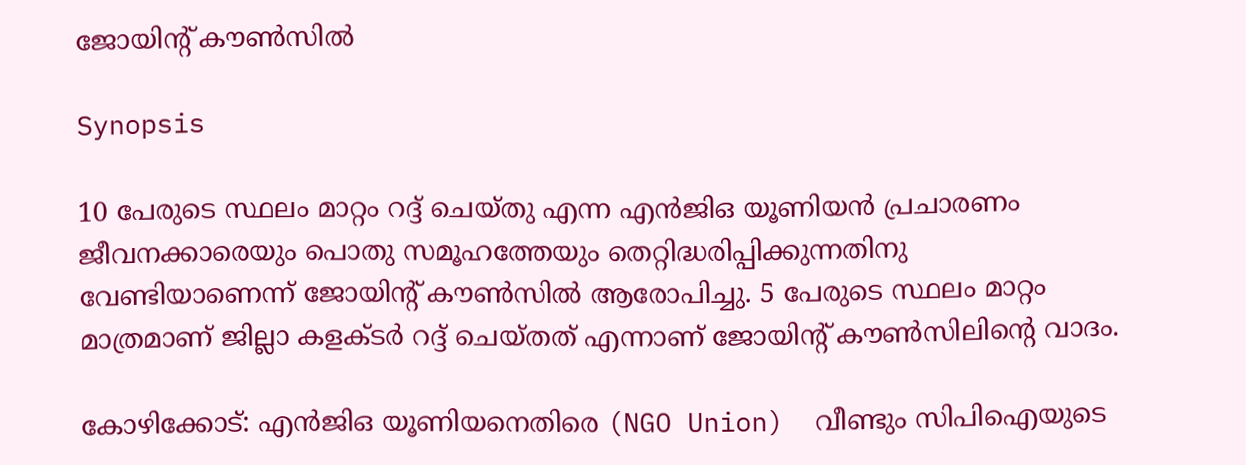ജോയിന്റ് കൗൺസിൽ

Synopsis

10 പേരുടെ സ്ഥലം മാറ്റം റദ്ദ് ചെയ്തു എന്ന എൻജിഒ യൂണിയൻ പ്രചാരണം ജീവനക്കാരെയും പൊതു സമൂഹത്തേയും തെറ്റിദ്ധരിപ്പിക്കുന്നതിനു വേണ്ടിയാണെന്ന് ജോയിന്റ് കൗൺസിൽ ആരോപിച്ചു. 5 പേരുടെ സ്ഥലം മാറ്റം മാത്രമാണ് ജില്ലാ കളക്ടർ റദ്ദ് ചെയ്തത് എന്നാണ് ജോയിന്റ് കൗൺസിലിന്റെ വാദം.

കോഴിക്കോട്: എൻജിഒ യൂണിയനെതിരെ (NGO Union)  വീണ്ടും സിപിഐയുടെ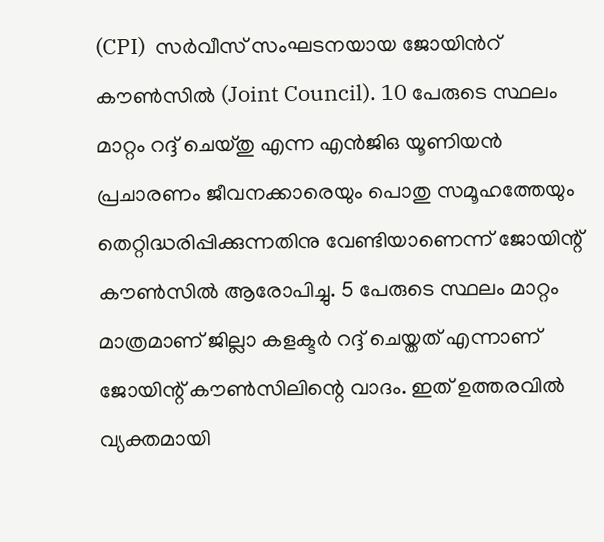(CPI)  സർവീസ് സംഘടനയായ ജോയിന്‍റ് കൗൺസില്‍ (Joint Council). 10 പേരുടെ സ്ഥലം മാറ്റം റദ്ദ് ചെയ്തു എന്ന എൻജിഒ യൂണിയൻ പ്രചാരണം ജീവനക്കാരെയും പൊതു സമൂഹത്തേയും തെറ്റിദ്ധരിപ്പിക്കുന്നതിനു വേണ്ടിയാണെന്ന് ജോയിന്റ് കൗൺസിൽ ആരോപിച്ചു. 5 പേരുടെ സ്ഥലം മാറ്റം മാത്രമാണ് ജില്ലാ കളക്ടർ റദ്ദ് ചെയ്തത് എന്നാണ് ജോയിന്റ് കൗൺസിലിന്റെ വാദം. ഇത് ഉത്തരവിൽ വ്യക്തമായി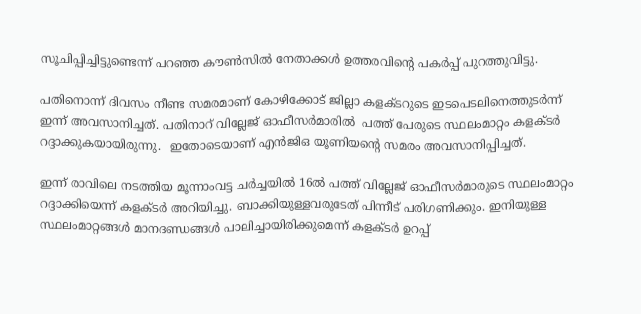സൂചിപ്പിച്ചിട്ടുണ്ടെന്ന് പറഞ്ഞ കൗൺസിൽ നേതാക്കൾ ഉത്തരവിന്റെ പകർപ്പ് പുറത്തുവിട്ടു.

പതിനൊന്ന് ദിവസം നീണ്ട സമരമാണ് കോഴിക്കോട് ജില്ലാ കളക്ടറുടെ ഇടപെടലിനെത്തുടർന്ന് ഇന്ന് അവസാനിച്ചത്. പതിനാറ് വില്ലേജ് ഓഫീസർമാരില്‍  പത്ത് പേരുടെ സ്ഥലംമാറ്റം കളക്ടർ റദ്ദാക്കുകയായിരുന്നു.  ഇതോടെയാണ് എന്‍ജിഒ യൂണിയന്‍റെ സമരം അവസാനിപ്പിച്ചത്.

ഇന്ന് രാവിലെ നടത്തിയ മൂന്നാംവട്ട ചർച്ചയില്‍ 16ല്‍ പത്ത് വില്ലേജ് ഓഫീസർമാരുടെ സ്ഥലംമാറ്റം റദ്ദാക്കിയെന്ന് കളക്ടർ അറിയിച്ചു. ബാക്കിയുള്ളവരുടേത് പിന്നീട് പരിഗണിക്കും. ഇനിയുള്ള സ്ഥലംമാറ്റങ്ങൾ മാനദണ്ഡങ്ങൾ പാലിച്ചായിരിക്കുമെന്ന് കളക്ടർ ഉറപ്പ്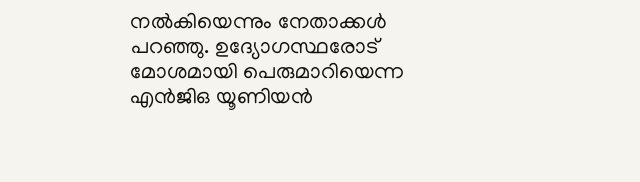നല്‍കിയെന്നും നേതാക്കൾ പറഞ്ഞു. ഉദ്യോഗസ്ഥരോട് മോശമായി പെരുമാറിയെന്ന എന്‍ജിഒ യൂണിയന്‍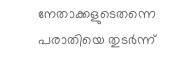നേതാക്കളുടെതന്നെ പരാതിയെ തുടർന്ന്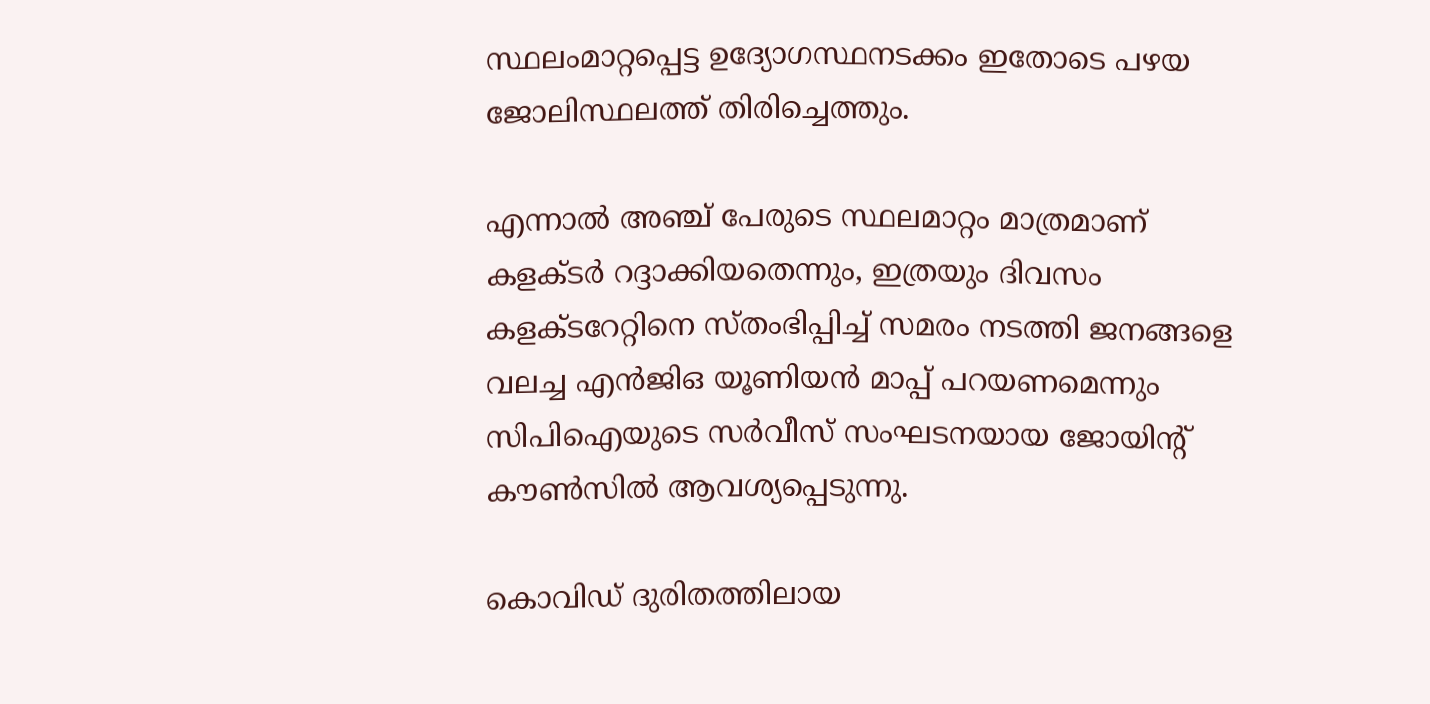സ്ഥലംമാറ്റപ്പെട്ട ഉദ്യോഗസ്ഥനടക്കം ഇതോടെ പഴയ ജോലിസ്ഥലത്ത് തിരിച്ചെത്തും.

എന്നാല്‍ അഞ്ച് പേരുടെ സ്ഥലമാറ്റം മാത്രമാണ് കളക്ടർ റദ്ദാക്കിയതെന്നും, ഇത്രയും ദിവസം കളക്ടറേറ്റിനെ സ്തംഭിപ്പിച്ച് സമരം നടത്തി ജനങ്ങളെ വലച്ച എന്‍ജിഒ യൂണിയന്‍ മാപ്പ് പറയണമെന്നും സിപിഐയുടെ സർവീസ് സംഘടനയായ ജോയിന്‍റ് കൗൺസില്‍ ആവശ്യപ്പെടുന്നു.

കൊവിഡ് ദുരിതത്തിലായ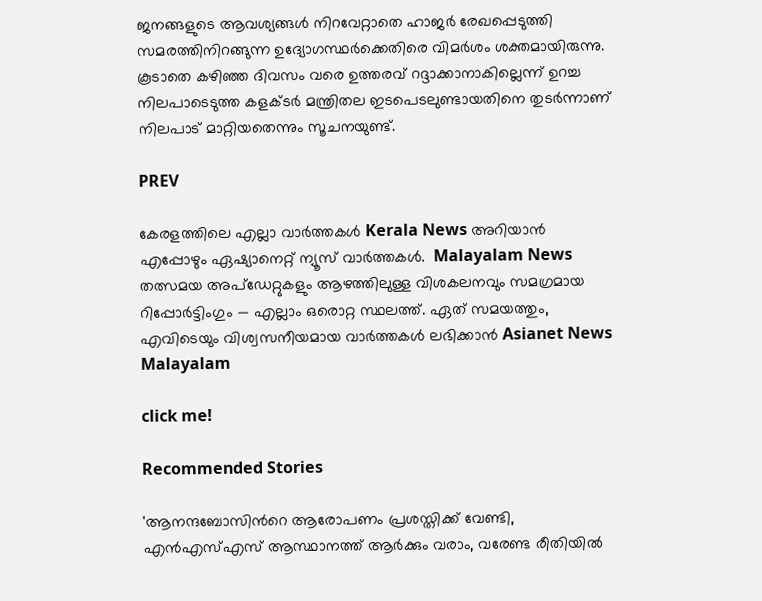ജനങ്ങളുടെ ആവശ്യങ്ങൾ നിറവേറ്റാതെ ഹാജർ രേഖപ്പെടുത്തി സമരത്തിനിറങ്ങുന്ന ഉദ്യോഗസ്ഥർക്കെതിരെ വിമർശം ശക്തമായിരുന്നു. കൂടാതെ കഴിഞ്ഞ ദിവസം വരെ ഉത്തരവ് റദ്ദാക്കാനാകില്ലെന്ന് ഉറച്ച നിലപാടെടുത്ത കളക്ടർ മന്ത്രിതല ഇടപെടലുണ്ടായതിനെ തുടർന്നാണ് നിലപാട് മാറ്റിയതെന്നും സൂചനയുണ്ട്.

PREV

കേരളത്തിലെ എല്ലാ വാർത്തകൾ Kerala News അറിയാൻ  എപ്പോഴും ഏഷ്യാനെറ്റ് ന്യൂസ് വാർത്തകൾ.  Malayalam News   തത്സമയ അപ്‌ഡേറ്റുകളും ആഴത്തിലുള്ള വിശകലനവും സമഗ്രമായ റിപ്പോർട്ടിംഗും — എല്ലാം ഒരൊറ്റ സ്ഥലത്ത്. ഏത് സമയത്തും, എവിടെയും വിശ്വസനീയമായ വാർത്തകൾ ലഭിക്കാൻ Asianet News Malayalam

click me!

Recommended Stories

'ആനന്ദബോസിന്‍റെ ആരോപണം പ്രശസ്തിക്ക് വേണ്ടി, എൻഎസ്എസ് ആസ്ഥാനത്ത് ആർക്കും വരാം, വരേണ്ട രീതിയിൽ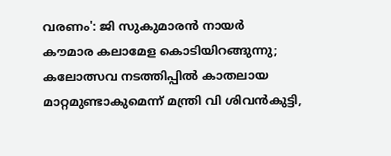വരണം': ജി സുകുമാരൻ നായർ
കൗമാര കലാമേള കൊടിയിറങ്ങുന്നു; കലോത്സവ നടത്തിപ്പിൽ കാതലായ മാറ്റമുണ്ടാകുമെന്ന് മന്ത്രി വി ശിവൻകുട്ടി,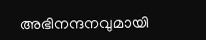അഭിനന്ദനവുമായി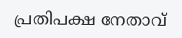പ്രതിപക്ഷ നേതാവ്